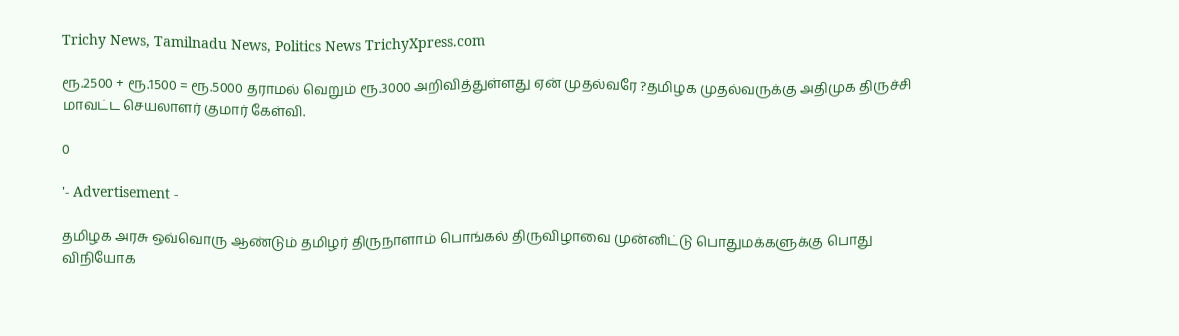Trichy News, Tamilnadu News, Politics News TrichyXpress.com

ரூ.2500 + ரூ.1500 = ரூ.5000 தராமல் வெறும் ரூ.3000 அறிவித்துள்ளது ஏன் முதல்வரே ?தமிழக முதல்வருக்கு அதிமுக திருச்சி மாவட்ட செயலாளர் குமார் கேள்வி.

0

'- Advertisement -

தமிழக அரசு ஒவ்வொரு ஆண்டும் தமிழர் திருநாளாம் பொங்கல் திருவிழாவை முன்னிட்டு பொதுமக்களுக்கு பொது விநியோக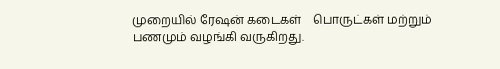முறையில் ரேஷன் கடைகள்    பொருட்கள் மற்றும் பணமும் வழங்கி வருகிறது.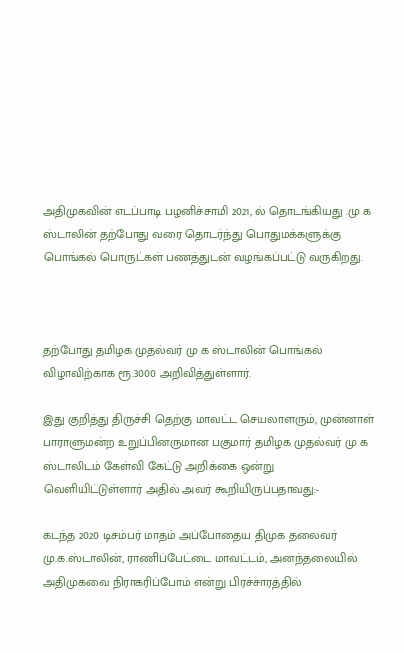அதிமுகவின் எடப்பாடி பழனிச்சாமி 2021, ல் தொடங்கியது .மு க ஸ்டாலின் தற்போது வரை தொடர்ந்து பொதுமக்களுக்கு பொங்கல் பொருட்கள் பணத்துடன் வழங்கப்பட்டு வருகிறது.



தற்போது தமிழக முதல்வர் மு க ஸ்டாலின் பொங்கல் விழாவிற்காக ரூ.3000 அறிவித்துள்ளார்.

இது குறித்து திருச்சி தெற்கு மாவட்ட செயலாளரும், முன்னாள் பாராளுமன்ற உறுப்பினருமான பகுமார் தமிழக முதல்வர் மு க ஸ்டாலிடம் கேள்வி கேட்டு அறிக்கை ஒன்று வெளியிட்டுள்ளார் அதில் அவர் கூறியிருப்பதாவது:-

கடந்த 2020 டிசம்பர் மாதம் அப்போதைய திமுக தலைவர் மு.க.ஸ்டாலின், ராணிப்பேட்டை மாவட்டம், அனந்தலையில் அதிமுகவை நிராகரிப்போம் என்று பிரச்சாரத்தில்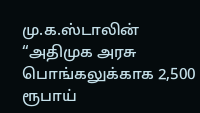மு.க.ஸ்டாலின் “அதிமுக அரசு பொங்கலுக்காக 2,500 ரூபாய்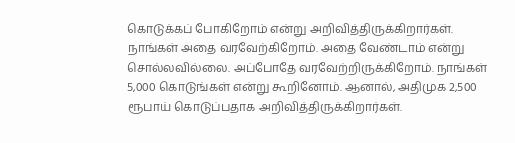கொடுக்கப் போகிறோம் என்று அறிவித்திருக்கிறார்கள். நாங்கள் அதை வரவேற்கிறோம். அதை வேண்டாம் என்று சொல்லவில்லை. அப்போதே வரவேற்றிருக்கிறோம். நாங்கள் 5,000 கொடுங்கள் என்று கூறினோம். ஆனால், அதிமுக 2,500 ரூபாய் கொடுப்பதாக அறிவித்திருக்கிறார்கள்.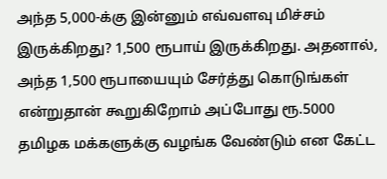அந்த 5,000-க்கு இன்னும் எவ்வளவு மிச்சம் இருக்கிறது? 1,500 ரூபாய் இருக்கிறது. அதனால், அந்த 1,500 ரூபாயையும் சேர்த்து கொடுங்கள் என்றுதான் கூறுகிறோம் அப்போது ரூ.5000 தமிழக மக்களுக்கு வழங்க வேண்டும் என கேட்ட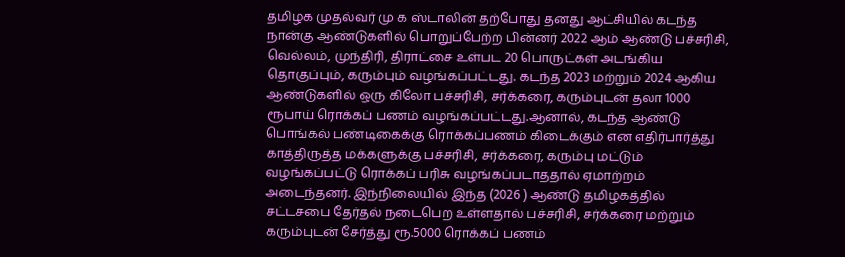தமிழக முதல்வர் மு க ஸ்டாலின் தற்போது தனது ஆட்சியில் கடந்த நான்கு ஆண்டுகளில் பொறுப்பேற்ற பின்னர் 2022 ஆம் ஆண்டு பச்சரிசி, வெல்லம், முந்திரி, திராட்சை உள்பட 20 பொருட்கள் அடங்கிய தொகுப்பும், கரும்பும் வழங்கப்பட்டது. கடந்த 2023 மற்றும் 2024 ஆகிய ஆண்டுகளில் ஒரு கிலோ பச்சரிசி, சர்க்கரை, கரும்புடன் தலா 1000 ரூபாய் ரொக்கப் பணம் வழங்கப்பட்டது.ஆனால், கடந்த ஆண்டு பொங்கல் பண்டிகைக்கு ரொக்கப்பணம் கிடைக்கும் என எதிர்பார்த்து காத்திருத்த மக்களுக்கு பச்சரிசி, சர்க்கரை, கரும்பு மட்டும் வழங்கப்பட்டு ரொக்கப் பரிசு வழங்கப்படாததால் ஏமாற்றம் அடைந்தனர். இந்நிலையில் இந்த (2026 ) ஆண்டு தமிழகத்தில் சட்டசபை தேர்தல் நடைபெற உள்ளதால் பச்சரிசி, சர்க்கரை மற்றும் கரும்புடன் சேர்த்து ரூ.5000 ரொக்கப் பணம்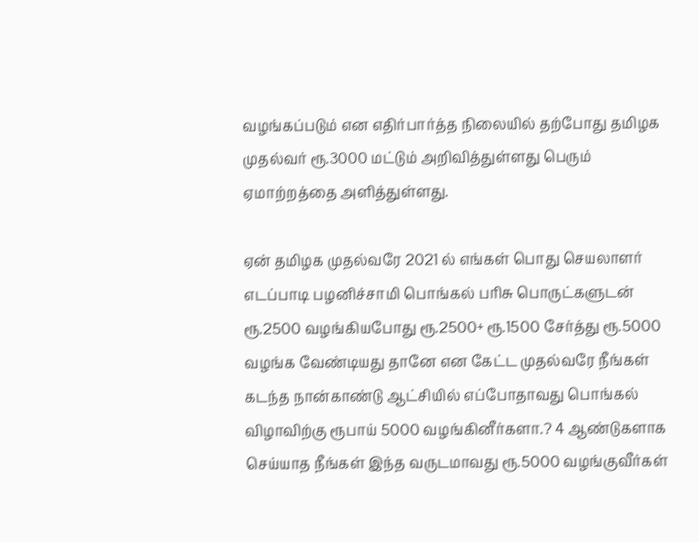வழங்கப்படும் என எதிர்பார்த்த நிலையில் தற்போது தமிழக முதல்வர் ரூ.3000 மட்டும் அறிவித்துள்ளது பெரும் ஏமாற்றத்தை அளித்துள்ளது.

ஏன் தமிழக முதல்வரே 2021 ல் எங்கள் பொது செயலாளர் எடப்பாடி பழனிச்சாமி பொங்கல் பரிசு பொருட்களுடன் ரூ.2500 வழங்கியபோது ரூ.2500+ ரூ.1500 சேர்த்து ரூ.5000 வழங்க வேண்டியது தானே என கேட்ட முதல்வரே நீங்கள் கடந்த நான்காண்டு ஆட்சியில் எப்போதாவது பொங்கல் விழாவிற்கு ரூபாய் 5000 வழங்கினீர்களா.? 4 ஆண்டுகளாக செய்யாத நீங்கள் இந்த வருடமாவது ரூ.5000 வழங்குவீர்கள்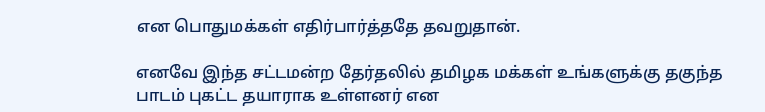என பொதுமக்கள் எதிர்பார்த்ததே தவறுதான்.

எனவே இந்த சட்டமன்ற தேர்தலில் தமிழக மக்கள் உங்களுக்கு தகுந்த பாடம் புகட்ட தயாராக உள்ளனர் என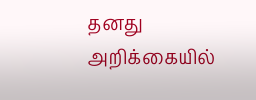தனது அறிக்கையில்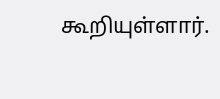கூறியுள்ளார்.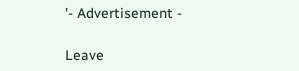'- Advertisement -

Leave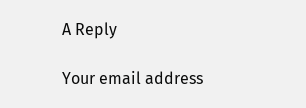A Reply

Your email address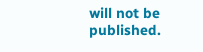will not be published.